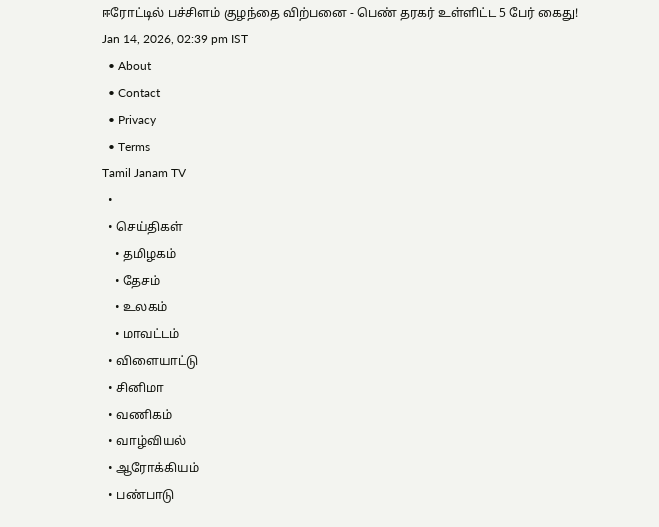ஈரோட்டில் பச்சிளம் குழந்தை விற்பனை - பெண் தரகர் உள்ளிட்ட 5 பேர் கைது!
Jan 14, 2026, 02:39 pm IST
  • About
  • Contact
  • Privacy
  • Terms
Tamil Janam TV
  •
  • செய்திகள்
    • தமிழகம்
    • தேசம்
    • உலகம்
    • மாவட்டம்
  • விளையாட்டு
  • சினிமா
  • வணிகம்
  • வாழ்வியல்
  • ஆரோக்கியம்
  • பண்பாடு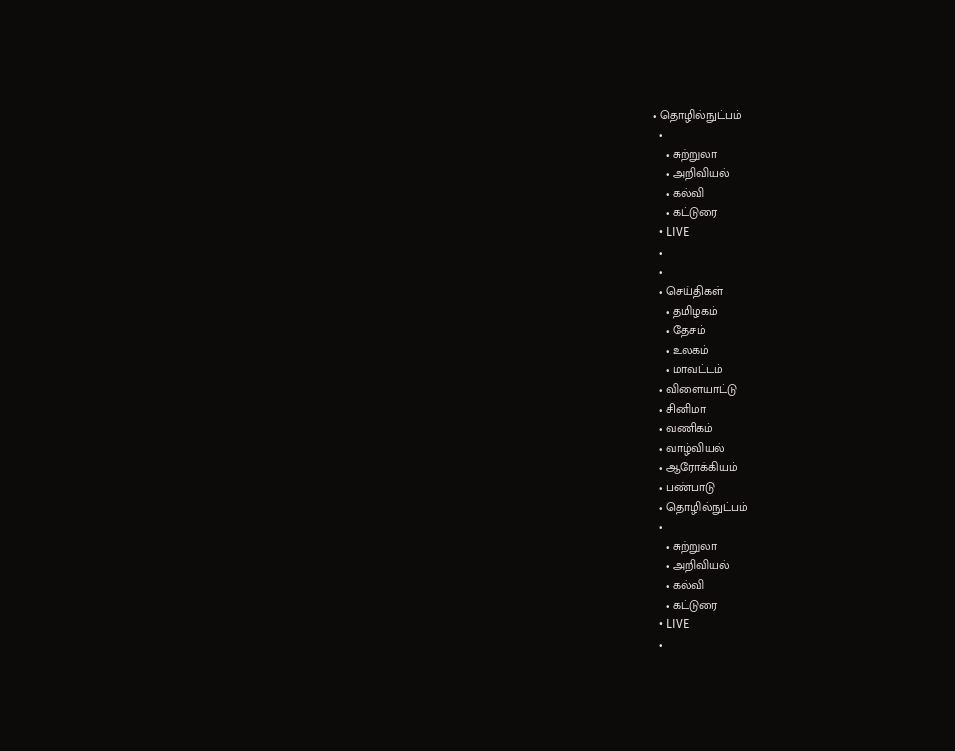• தொழில்நுட்பம்
  •
    • சுற்றுலா
    • அறிவியல்
    • கல்வி
    • கட்டுரை
  • LIVE
  •
  •
  • செய்திகள்
    • தமிழகம்
    • தேசம்
    • உலகம்
    • மாவட்டம்
  • விளையாட்டு
  • சினிமா
  • வணிகம்
  • வாழ்வியல்
  • ஆரோக்கியம்
  • பண்பாடு
  • தொழில்நுட்பம்
  •
    • சுற்றுலா
    • அறிவியல்
    • கல்வி
    • கட்டுரை
  • LIVE
  •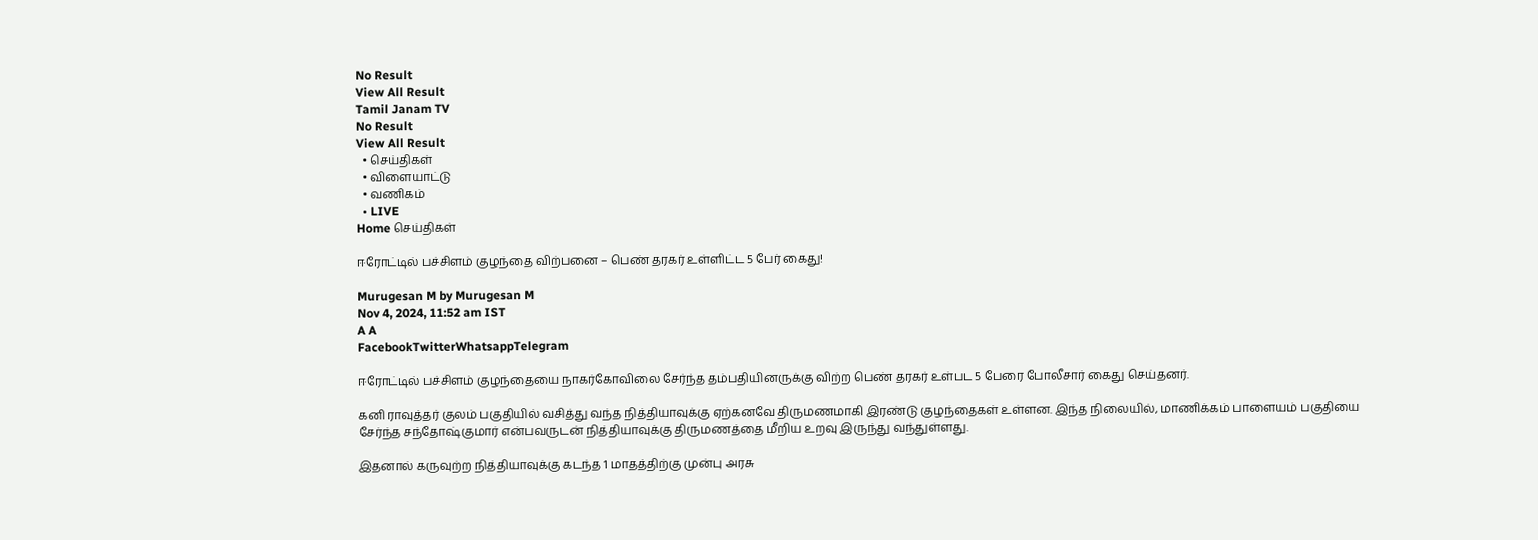No Result
View All Result
Tamil Janam TV
No Result
View All Result
  • செய்திகள்
  • விளையாட்டு
  • வணிகம்
  • LIVE
Home செய்திகள்

ஈரோட்டில் பச்சிளம் குழந்தை விற்பனை – பெண் தரகர் உள்ளிட்ட 5 பேர் கைது!

Murugesan M by Murugesan M
Nov 4, 2024, 11:52 am IST
A A
FacebookTwitterWhatsappTelegram

ஈரோட்டில் பச்சிளம் குழந்தையை நாகர்கோவிலை சேர்ந்த தம்பதியினருக்கு விற்ற பெண் தரகர் உள்பட 5 பேரை போலீசார் கைது செய்தனர்.

கனி ராவுத்தர் குலம் பகுதியில் வசித்து வந்த நித்தியாவுக்கு ஏற்கனவே திருமணமாகி இரண்டு குழந்தைகள் உள்ளன. இந்த நிலையில், மாணிக்கம் பாளையம் பகுதியை சேர்ந்த சந்தோஷ்குமார் என்பவருடன் நித்தியாவுக்கு திருமணத்தை மீறிய உறவு இருந்து வந்துள்ளது.

இதனால் கருவுற்ற நித்தியாவுக்கு கடந்த 1 மாதத்திற்கு முன்பு அரசு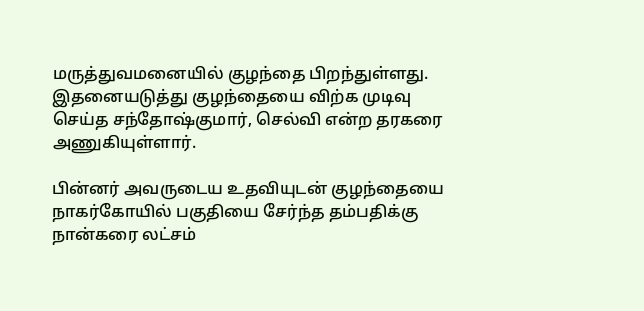மருத்துவமனையில் குழந்தை பிறந்துள்ளது. இதனையடுத்து குழந்தையை விற்க முடிவு செய்த சந்தோஷ்குமார், செல்வி என்ற தரகரை அணுகியுள்ளார்.

பின்னர் அவருடைய உதவியுடன் குழந்தையை நாகர்கோயில் பகுதியை சேர்ந்த தம்பதிக்கு நான்கரை லட்சம்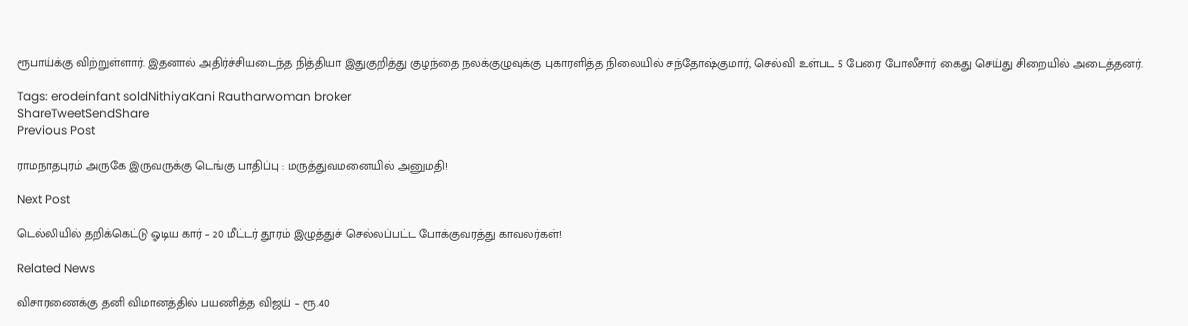ரூபாய்க்கு விற்றுள்ளார். இதனால் அதிர்ச்சியடைந்த நித்தியா இதுகுறித்து குழந்தை நலக்குழுவுக்கு புகாரளித்த நிலையில் சந்தோஷ்குமார், செல்வி உள்பட 5 பேரை போலீசார் கைது செய்து சிறையில் அடைத்தனர்.

Tags: erodeinfant soldNithiyaKani Rautharwoman broker
ShareTweetSendShare
Previous Post

ராமநாதபுரம் அருகே இருவருக்கு டெங்கு பாதிப்பு : மருத்துவமனையில் அனுமதி!

Next Post

டெல்லியில் தறிக்கெட்டு ஓடிய கார் – 20 மீட்டர் தூரம் இழுத்துச் செல்லப்பட்ட போக்குவரத்து காவலர்கள்!

Related News

விசாரணைக்கு தனி விமானத்தில் பயணித்த விஜய் – ரூ.40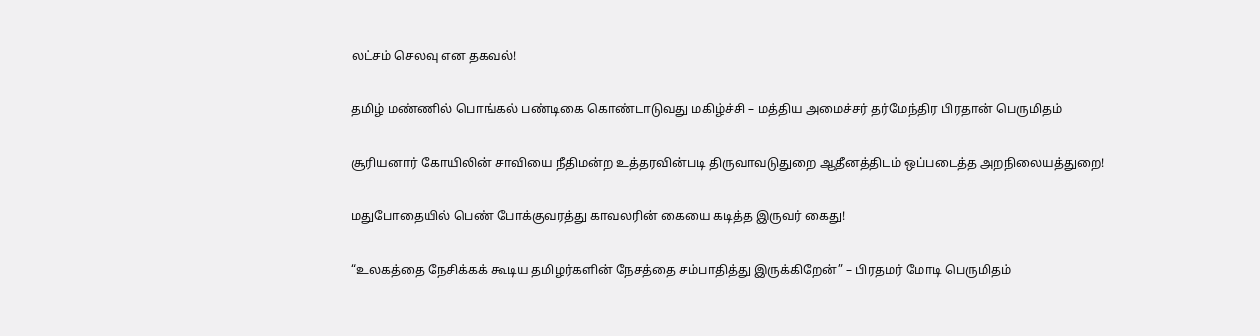லட்சம் செலவு என தகவல்!

தமிழ் மண்ணில் பொங்கல் பண்டிகை கொண்டாடுவது மகிழ்ச்சி – மத்திய அமைச்சர் தர்மேந்திர பிரதான் பெருமிதம்

சூரியனார் கோயிலின் சாவியை நீதிமன்ற உத்தரவின்படி திருவாவடுதுறை ஆதீனத்திடம் ஒப்படைத்த அறநிலையத்துறை!

மதுபோதையில் பெண் போக்குவரத்து காவலரின் கையை கடித்த இருவர் கைது!

“உலகத்தை நேசிக்கக் கூடிய தமிழர்களின் நேசத்தை சம்பாதித்து இருக்கிறேன்” – பிரதமர் மோடி பெருமிதம்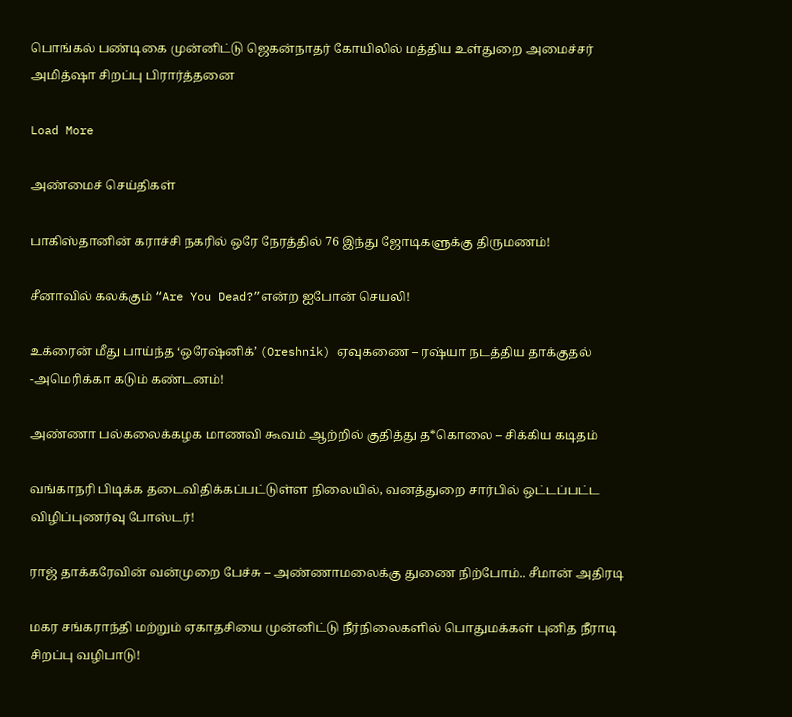பொங்கல் பண்டிகை முன்னிட்டு ஜெகன்நாதர் கோயிலில் மத்திய உள்துறை அமைச்சர் அமித்ஷா சிறப்பு பிரார்த்தனை

Load More

அண்மைச் செய்திகள்

பாகிஸ்தானின் கராச்சி நகரில் ஒரே நேரத்தில் 76 இந்து ஜோடிகளுக்கு திருமணம்!

சீனாவில் கலக்கும் “Are You Dead?”என்ற ஐபோன் செயலி!

உக்ரைன் மீது பாய்ந்த ‘ஒரேஷ்னிக்’ (Oreshnik) ஏவுகணை – ரஷ்யா நடத்திய தாக்குதல் -அமெரிக்கா கடும் கண்டனம்!

அண்ணா பல்கலைக்கழக மாணவி கூவம் ஆற்றில் குதித்து த*கொலை – சிக்கிய கடிதம்

வங்காநரி பிடிக்க தடைவிதிக்கப்பட்டுள்ள நிலையில், வனத்துறை சார்பில் ஒட்டப்பட்ட விழிப்புணர்வு போஸ்டர்!

ராஜ் தாக்கரேவின் வன்முறை பேச்சு – அண்ணாமலைக்கு துணை நிற்போம்.. சீமான் அதிரடி

மகர சங்கராந்தி மற்றும் ஏகாதசியை முன்னிட்டு நீர்நிலைகளில் பொதுமக்கள் புனித நீராடி சிறப்பு வழிபாடு!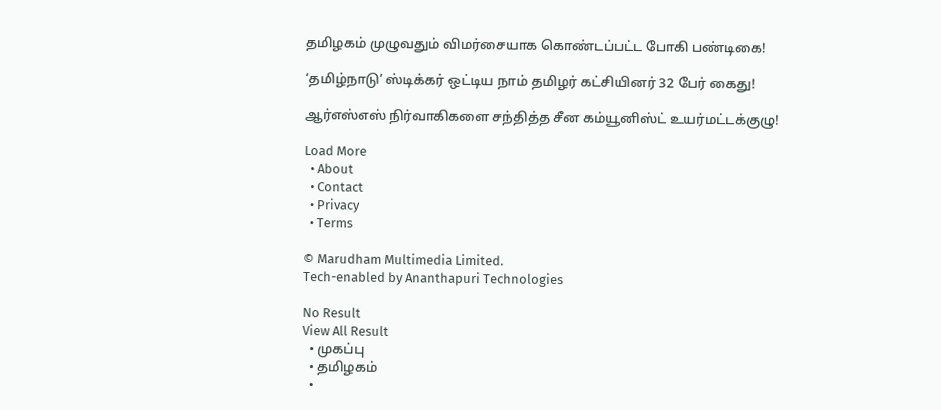தமிழகம் முழுவதும் விமர்சையாக கொண்டப்பட்ட போகி பண்டிகை!

‘தமிழ்நாடு’ ஸ்டிக்கர் ஒட்டிய நாம் தமிழர் கட்சியினர் 32 பேர் கைது!

ஆர்எஸ்எஸ் நிர்வாகிகளை சந்தித்த சீன கம்யூனிஸ்ட் உயர்மட்டக்குழு!

Load More
  • About
  • Contact
  • Privacy
  • Terms

© Marudham Multimedia Limited.
Tech-enabled by Ananthapuri Technologies

No Result
View All Result
  • முகப்பு
  • தமிழகம்
  •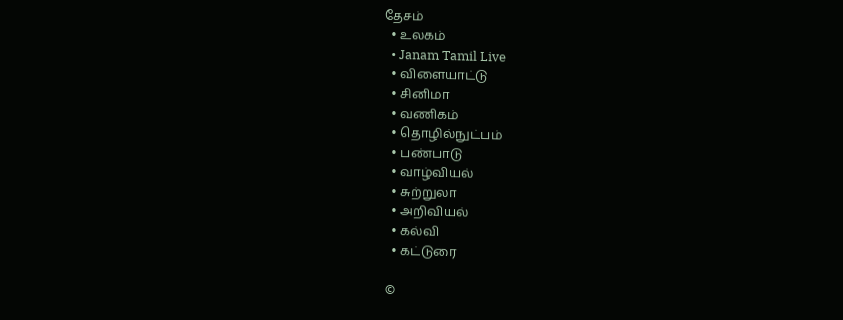தேசம்
  • உலகம்
  • Janam Tamil Live
  • விளையாட்டு
  • சினிமா
  • வணிகம்
  • தொழில்நுட்பம்
  • பண்பாடு
  • வாழ்வியல்
  • சுற்றுலா
  • அறிவியல்
  • கல்வி
  • கட்டுரை

©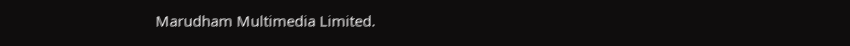Marudham Multimedia Limited.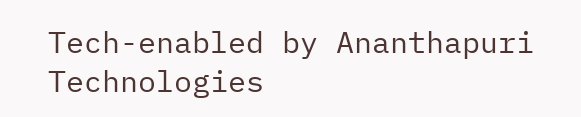Tech-enabled by Ananthapuri Technologies